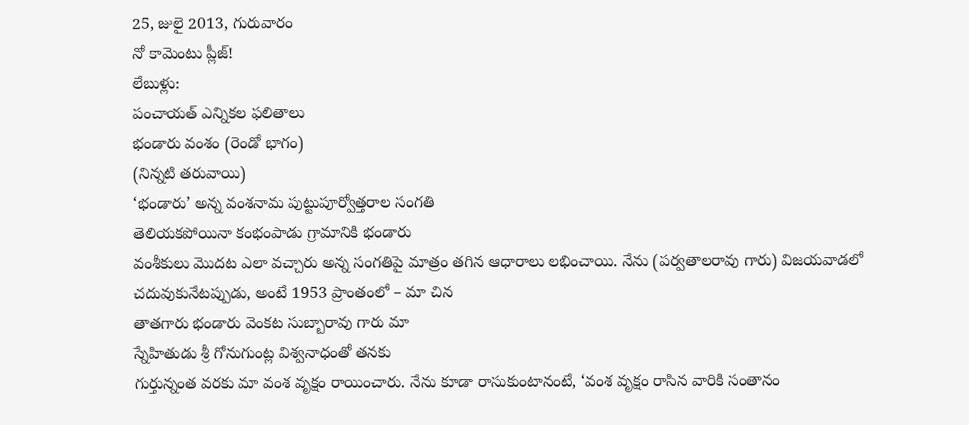25, జులై 2013, గురువారం
నో కామెంటు ప్లీజ్!
లేబుళ్లు:
పంచాయత్ ఎన్నికల ఫలితాలు
భండారు వంశం (రెండో భాగం)
(నిన్నటి తరువాయి)
‘భండారు’ అన్న వంశనామ పుట్టుపూర్వోత్తరాల సంగతి
తెలియకపోయినా కంభంపాడు గ్రామానికి భండారు
వంశీకులు మొదట ఎలా వచ్చారు అన్న సంగతిపై మాత్రం తగిన ఆధారాలు లభించాయి. నేను (పర్వతాలరావు గారు) విజయవాడలో చదువుకునేటప్పుడు, అంటే 1953 ప్రాంతంలో – మా చిన
తాతగారు భండారు వెంకట సుబ్బారావు గారు మా
స్నేహితుడు శ్రీ గోనుగుంట్ల విశ్వనాధంతో తనకు
గుర్తున్నంత వరకు మా వంశ వృక్షం రాయించారు. నేను కూడా రాసుకుంటానంటే, ‘వంశ వృక్షం రాసిన వారికి సంతానం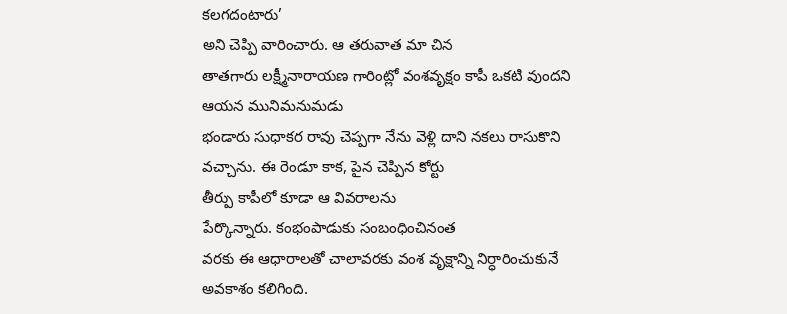కలగదంటారు’
అని చెప్పి వారించారు. ఆ తరువాత మా చిన
తాతగారు లక్ష్మీనారాయణ గారింట్లో వంశవృక్షం కాపీ ఒకటి వుందని ఆయన మునిమనుమడు
భండారు సుధాకర రావు చెప్పగా నేను వెళ్లి దాని నకలు రాసుకొని వచ్చాను. ఈ రెండూ కాక, పైన చెప్పిన కోర్టు
తీర్పు కాపీలో కూడా ఆ వివరాలను
పేర్కొన్నారు. కంభంపాడుకు సంబంధించినంత
వరకు ఈ ఆధారాలతో చాలావరకు వంశ వృక్షాన్ని నిర్ధారించుకునే అవకాశం కలిగింది.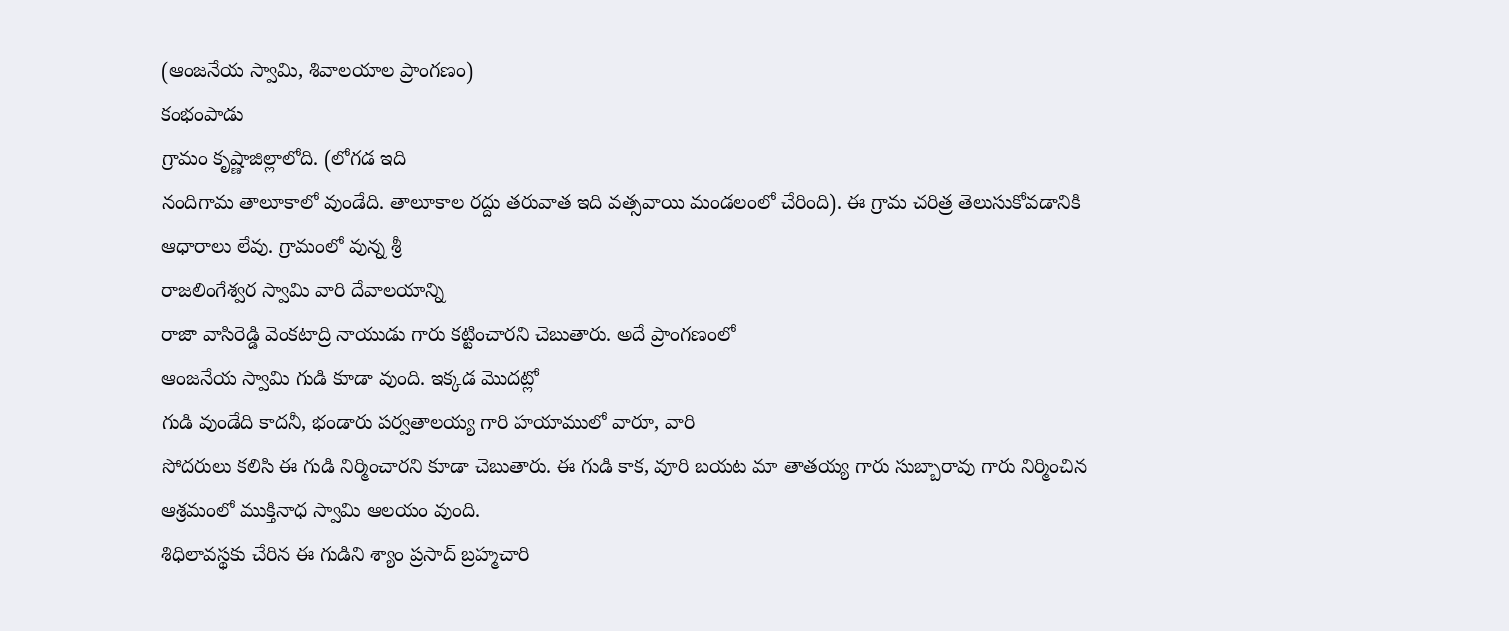(ఆంజనేయ స్వామి, శివాలయాల ప్రాంగణం)
కంభంపాడు
గ్రామం కృష్ణాజిల్లాలోది. (లోగడ ఇది
నందిగామ తాలూకాలో వుండేది. తాలూకాల రద్దు తరువాత ఇది వత్సవాయి మండలంలో చేరింది). ఈ గ్రామ చరిత్ర తెలుసుకోవడానికి
ఆధారాలు లేవు. గ్రామంలో వున్న శ్రీ
రాజలింగేశ్వర స్వామి వారి దేవాలయాన్ని
రాజా వాసిరెడ్డి వెంకటాద్రి నాయుడు గారు కట్టించారని చెబుతారు. అదే ప్రాంగణంలో
ఆంజనేయ స్వామి గుడి కూడా వుంది. ఇక్కడ మొదట్లో
గుడి వుండేది కాదనీ, భండారు పర్వతాలయ్య గారి హయాములో వారూ, వారి
సోదరులు కలిసి ఈ గుడి నిర్మించారని కూడా చెబుతారు. ఈ గుడి కాక, వూరి బయట మా తాతయ్య గారు సుబ్బారావు గారు నిర్మించిన
ఆశ్రమంలో ముక్తినాధ స్వామి ఆలయం వుంది.
శిధిలావస్థకు చేరిన ఈ గుడిని శ్యాం ప్రసాద్ బ్రహ్మచారి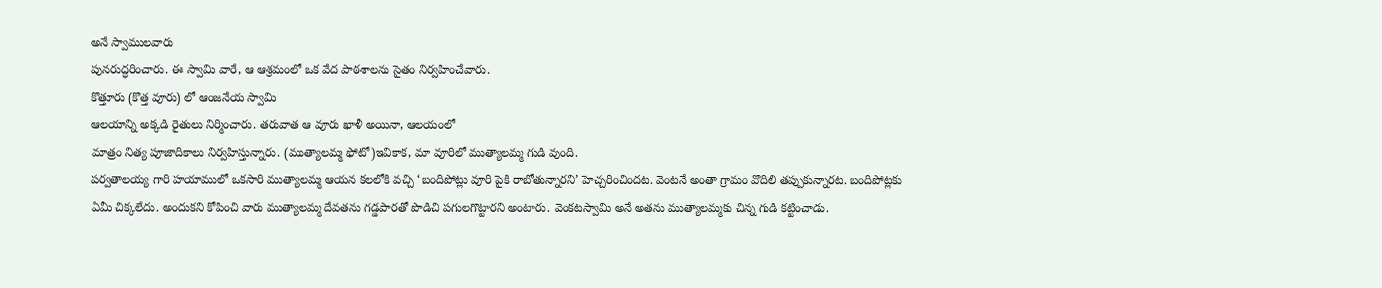అనే స్వాములవారు
పునరుద్ధరించారు. ఈ స్వామి వారే, ఆ ఆశ్రమంలో ఒక వేద పాఠశాలను సైతం నిర్వహించేవారు.
కొత్తూరు (కొత్త వూరు) లో ఆంజనేయ స్వామి
ఆలయాన్ని అక్కడి రైతులు నిర్మించారు. తరువాత ఆ వూరు ఖాళీ అయినా, ఆలయంలో
మాత్రం నిత్య పూజాదికాలు నిర్వహిస్తున్నారు. (ముత్యాలమ్మ ఫోటో)ఇవికాక, మా వూరిలో ముత్యాలమ్మ గుడి వుంది.
పర్వతాలయ్య గారి హయాములో ఒకసారి ముత్యాలమ్మ ఆయన కలలోకి వచ్చి ‘బందిపోట్లు వూరి పైకి రాబోతున్నారని’ హెచ్చరించిందట. వెంటనే అంతా గ్రామం వొదిలి తప్పుకున్నారట. బందిపోట్లకు ఏమీ చిక్కలేదు. అందుకని కోపించి వారు ముత్యాలమ్మ దేవతను గడ్డపారతో పొడిచి పగులగొట్టారని అంటారు. వెంకటస్వామి అనే అతను ముత్యాలమ్మకు చిన్న గుడి కట్టించాడు.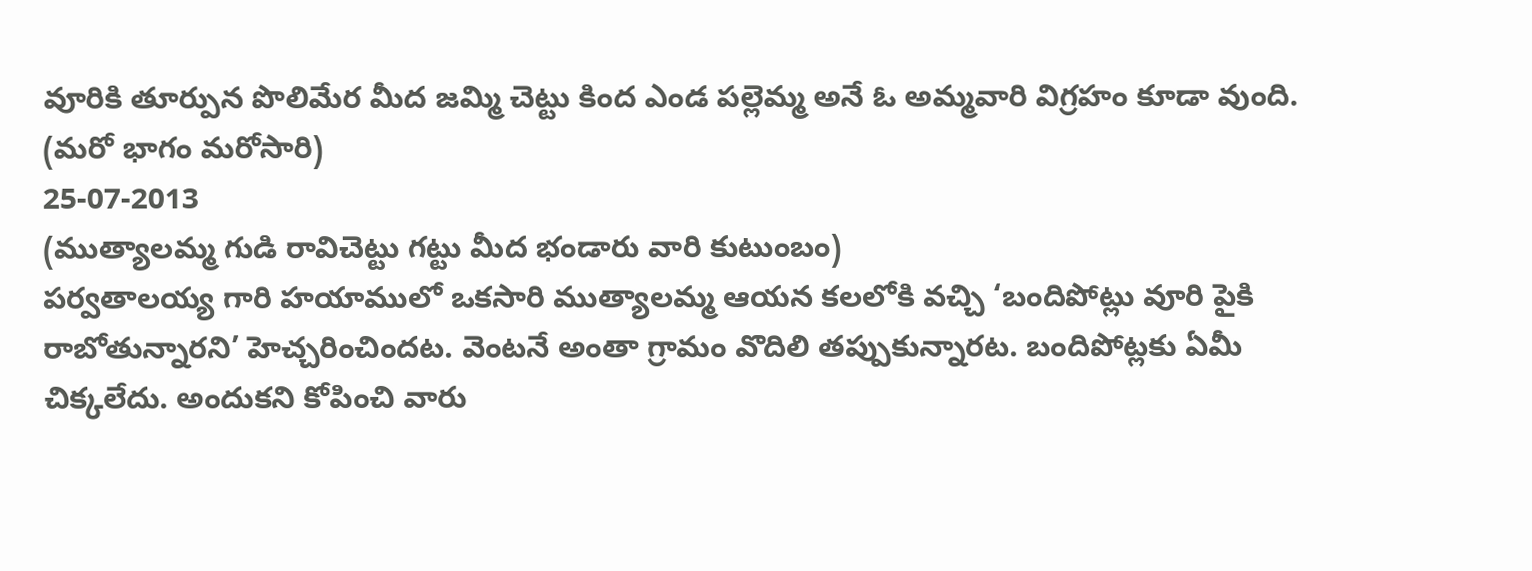వూరికి తూర్పున పొలిమేర మీద జమ్మి చెట్టు కింద ఎండ పల్లెమ్మ అనే ఓ అమ్మవారి విగ్రహం కూడా వుంది.
(మరో భాగం మరోసారి)
25-07-2013
(ముత్యాలమ్మ గుడి రావిచెట్టు గట్టు మీద భండారు వారి కుటుంబం)
పర్వతాలయ్య గారి హయాములో ఒకసారి ముత్యాలమ్మ ఆయన కలలోకి వచ్చి ‘బందిపోట్లు వూరి పైకి రాబోతున్నారని’ హెచ్చరించిందట. వెంటనే అంతా గ్రామం వొదిలి తప్పుకున్నారట. బందిపోట్లకు ఏమీ చిక్కలేదు. అందుకని కోపించి వారు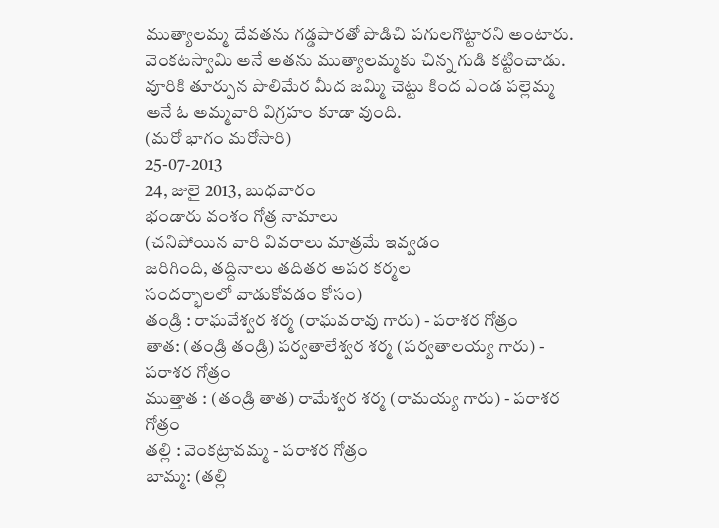ముత్యాలమ్మ దేవతను గడ్డపారతో పొడిచి పగులగొట్టారని అంటారు. వెంకటస్వామి అనే అతను ముత్యాలమ్మకు చిన్న గుడి కట్టించాడు. వూరికి తూర్పున పొలిమేర మీద జమ్మి చెట్టు కింద ఎండ పల్లెమ్మ అనే ఓ అమ్మవారి విగ్రహం కూడా వుంది.
(మరో భాగం మరోసారి)
25-07-2013
24, జులై 2013, బుధవారం
భండారు వంశం గోత్ర నామాలు
(చనిపోయిన వారి వివరాలు మాత్రమే ఇవ్వడం
జరిగింది, తద్దినాలు తదితర అపర కర్మల
సందర్భాలలో వాడుకోవడం కోసం)
తండ్రి : రాఘవేశ్వర శర్మ (రాఘవరావు గారు) - పరాశర గోత్రం
తాత: (తండ్రి తండ్రి) పర్వతాలేశ్వర శర్మ (పర్వతాలయ్య గారు) - పరాశర గోత్రం
ముత్తాత : (తండ్రి తాత) రామేశ్వర శర్మ (రామయ్య గారు) - పరాశర గోత్రం
తల్లి : వెంకట్రావమ్మ - పరాశర గోత్రం
బామ్మ: (తల్లి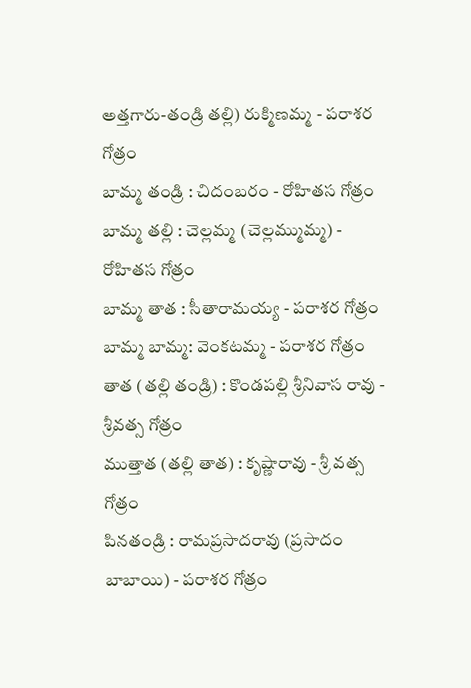అత్తగారు-తండ్రి తల్లి) రుక్మిణమ్మ - పరాశర గోత్రం
బామ్మ తండ్రి : చిదంబరం - రోహితస గోత్రం
బామ్మ తల్లి : చెల్లమ్మ (చెల్లమ్ముమ్మ) - రోహితస గోత్రం
బామ్మ తాత : సీతారామయ్య - పరాశర గోత్రం
బామ్మ బామ్మ: వెంకటమ్మ - పరాశర గోత్రం
తాత (తల్లి తండ్రి) : కొండపల్లి శ్రీనివాస రావు - శ్రీవత్స గోత్రం
ముత్తాత (తల్లి తాత) : కృష్ణారావు - శ్రీ వత్స గోత్రం
పినతండ్రి : రామప్రసాదరావు (ప్రసాదం బాబాయి) - పరాశర గోత్రం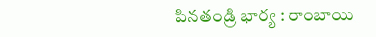పినతండ్రి భార్య : రాంబాయి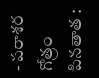- పరాశర గోత్రం
పినతాత :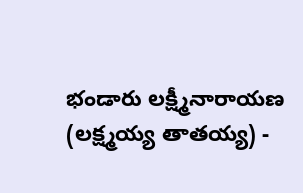భండారు లక్ష్మీనారాయణ (లక్ష్మయ్య తాతయ్య) -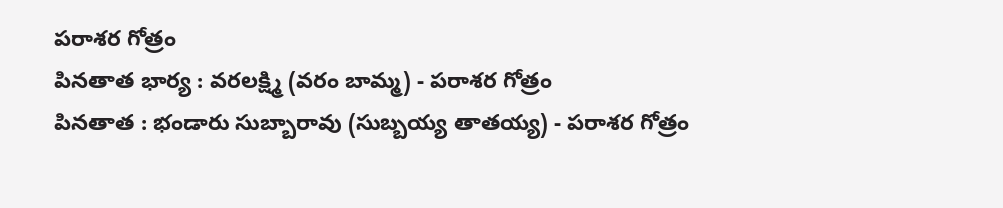పరాశర గోత్రం
పినతాత భార్య : వరలక్ష్మి (వరం బామ్మ) - పరాశర గోత్రం
పినతాత : భండారు సుబ్బారావు (సుబ్బయ్య తాతయ్య) - పరాశర గోత్రం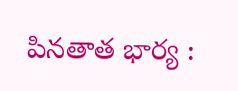పినతాత భార్య :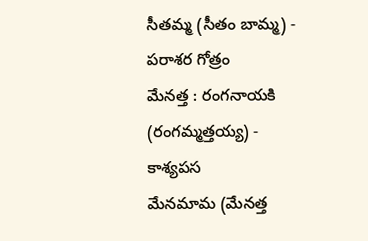సీతమ్మ (సీతం బామ్మ) - పరాశర గోత్రం
మేనత్త : రంగనాయకి (రంగమ్మత్తయ్య) - కాశ్యపస
మేనమామ (మేనత్త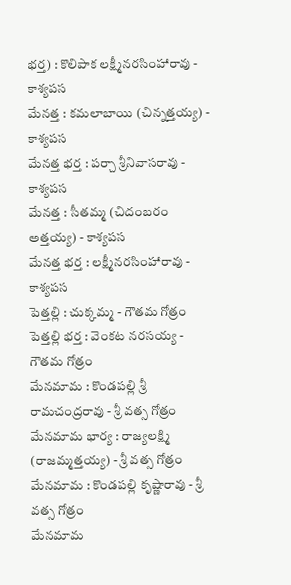భర్త) : కొలిపాక లక్ష్మీనరసింహారావు - కాశ్యపస
మేనత్త : కమలాబాయి (చిన్నత్తయ్య) - కాశ్యపస
మేనత్త భర్త : పర్చా శ్రీనివాసరావు - కాశ్యపస
మేనత్త : సీతమ్మ (చిదంబరం అత్తయ్య) - కాశ్యపస
మేనత్త భర్త : లక్ష్మీనరసింహారావు - కాశ్యపస
పెత్తల్లి : చుక్కమ్మ - గౌతమ గోత్రం
పెత్తల్లి భర్త : వెంకట నరసయ్య - గౌతమ గోత్రం
మేనమామ : కొండపల్లి శ్రీ రామచంద్రరావు - శ్రీ వత్స గోత్రం
మేనమామ భార్య : రాజ్యలక్ష్మి (రాజమ్మత్తయ్య) - శ్రీ వత్స గోత్రం
మేనమామ : కొండపల్లి కృష్ణారావు - శ్రీ వత్స గోత్రం
మేనమామ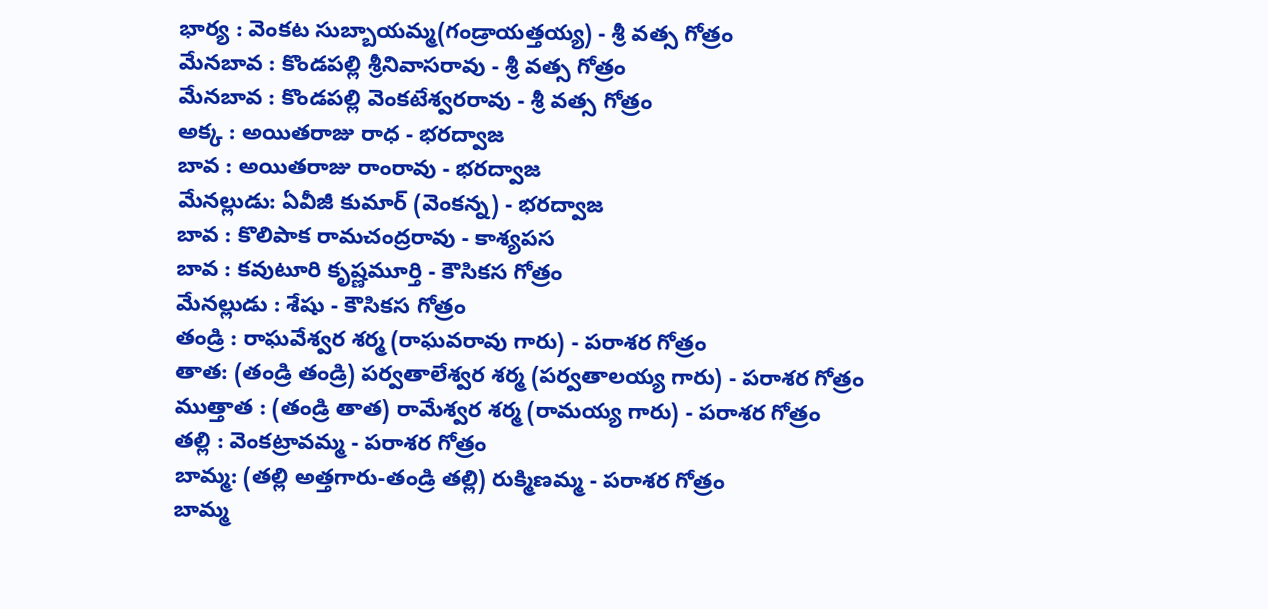భార్య : వెంకట సుబ్బాయమ్మ(గండ్రాయత్తయ్య) - శ్రీ వత్స గోత్రం
మేనబావ : కొండపల్లి శ్రీనివాసరావు - శ్రీ వత్స గోత్రం
మేనబావ : కొండపల్లి వెంకటేశ్వరరావు - శ్రీ వత్స గోత్రం
అక్క : అయితరాజు రాధ - భరద్వాజ
బావ : అయితరాజు రాంరావు - భరద్వాజ
మేనల్లుడు: ఏవీజీ కుమార్ (వెంకన్న) - భరద్వాజ
బావ : కొలిపాక రామచంద్రరావు - కాశ్యపస
బావ : కవుటూరి కృష్ణమూర్తి - కౌసికస గోత్రం
మేనల్లుడు : శేషు - కౌసికస గోత్రం
తండ్రి : రాఘవేశ్వర శర్మ (రాఘవరావు గారు) - పరాశర గోత్రం
తాత: (తండ్రి తండ్రి) పర్వతాలేశ్వర శర్మ (పర్వతాలయ్య గారు) - పరాశర గోత్రం
ముత్తాత : (తండ్రి తాత) రామేశ్వర శర్మ (రామయ్య గారు) - పరాశర గోత్రం
తల్లి : వెంకట్రావమ్మ - పరాశర గోత్రం
బామ్మ: (తల్లి అత్తగారు-తండ్రి తల్లి) రుక్మిణమ్మ - పరాశర గోత్రం
బామ్మ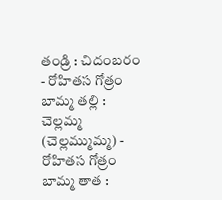తండ్రి : చిదంబరం - రోహితస గోత్రం
బామ్మ తల్లి : చెల్లమ్మ (చెల్లమ్ముమ్మ) - రోహితస గోత్రం
బామ్మ తాత :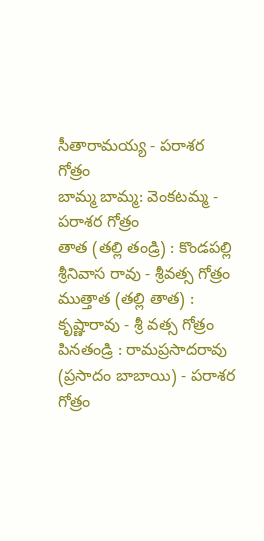సీతారామయ్య - పరాశర గోత్రం
బామ్మ బామ్మ: వెంకటమ్మ - పరాశర గోత్రం
తాత (తల్లి తండ్రి) : కొండపల్లి శ్రీనివాస రావు - శ్రీవత్స గోత్రం
ముత్తాత (తల్లి తాత) : కృష్ణారావు - శ్రీ వత్స గోత్రం
పినతండ్రి : రామప్రసాదరావు (ప్రసాదం బాబాయి) - పరాశర గోత్రం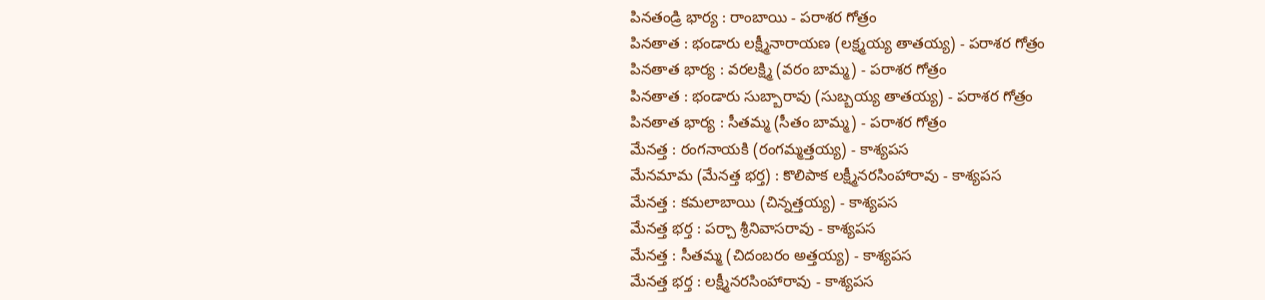పినతండ్రి భార్య : రాంబాయి - పరాశర గోత్రం
పినతాత : భండారు లక్ష్మీనారాయణ (లక్ష్మయ్య తాతయ్య) - పరాశర గోత్రం
పినతాత భార్య : వరలక్ష్మి (వరం బామ్మ) - పరాశర గోత్రం
పినతాత : భండారు సుబ్బారావు (సుబ్బయ్య తాతయ్య) - పరాశర గోత్రం
పినతాత భార్య : సీతమ్మ (సీతం బామ్మ) - పరాశర గోత్రం
మేనత్త : రంగనాయకి (రంగమ్మత్తయ్య) - కాశ్యపస
మేనమామ (మేనత్త భర్త) : కొలిపాక లక్ష్మీనరసింహారావు - కాశ్యపస
మేనత్త : కమలాబాయి (చిన్నత్తయ్య) - కాశ్యపస
మేనత్త భర్త : పర్చా శ్రీనివాసరావు - కాశ్యపస
మేనత్త : సీతమ్మ (చిదంబరం అత్తయ్య) - కాశ్యపస
మేనత్త భర్త : లక్ష్మీనరసింహారావు - కాశ్యపస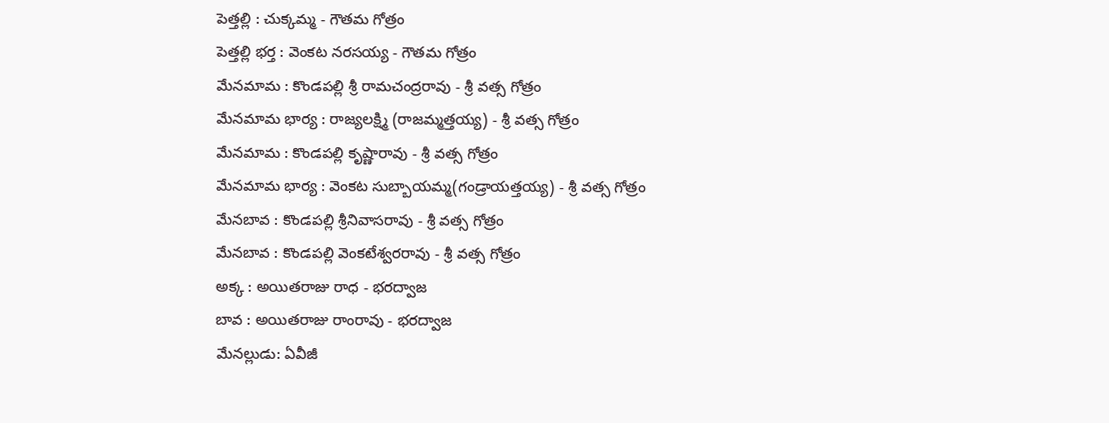పెత్తల్లి : చుక్కమ్మ - గౌతమ గోత్రం
పెత్తల్లి భర్త : వెంకట నరసయ్య - గౌతమ గోత్రం
మేనమామ : కొండపల్లి శ్రీ రామచంద్రరావు - శ్రీ వత్స గోత్రం
మేనమామ భార్య : రాజ్యలక్ష్మి (రాజమ్మత్తయ్య) - శ్రీ వత్స గోత్రం
మేనమామ : కొండపల్లి కృష్ణారావు - శ్రీ వత్స గోత్రం
మేనమామ భార్య : వెంకట సుబ్బాయమ్మ(గండ్రాయత్తయ్య) - శ్రీ వత్స గోత్రం
మేనబావ : కొండపల్లి శ్రీనివాసరావు - శ్రీ వత్స గోత్రం
మేనబావ : కొండపల్లి వెంకటేశ్వరరావు - శ్రీ వత్స గోత్రం
అక్క : అయితరాజు రాధ - భరద్వాజ
బావ : అయితరాజు రాంరావు - భరద్వాజ
మేనల్లుడు: ఏవీజీ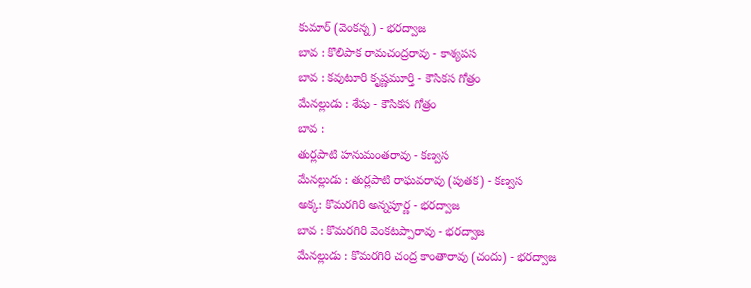కుమార్ (వెంకన్న) - భరద్వాజ
బావ : కొలిపాక రామచంద్రరావు - కాశ్యపస
బావ : కవుటూరి కృష్ణమూర్తి - కౌసికస గోత్రం
మేనల్లుడు : శేషు - కౌసికస గోత్రం
బావ :
తుర్లపాటి హనుమంతరావు - కణ్వస
మేనల్లుడు : తుర్లపాటి రాఘవరావు (పుతక) - కణ్వస
అక్క: కొమరగిరి అన్నపూర్ణ - భరద్వాజ
బావ : కొమరగిరి వెంకటప్పారావు - భరద్వాజ
మేనల్లుడు : కొమరగిరి చంద్ర కాంతారావు (చందు) - భరద్వాజ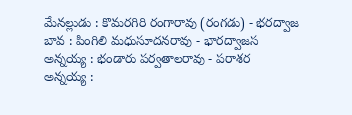మేనల్లుడు : కొమరగిరి రంగారావు (రంగడు) - భరద్వాజ
బావ : పింగిలి మధుసూదనరావు - భారద్వాజస
అన్నయ్య : భండారు పర్వతాలరావు - పరాశర
అన్నయ్య :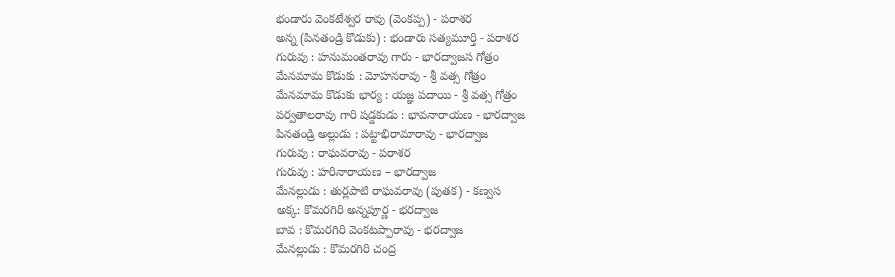భండారు వెంకటేశ్వర రావు (వెంకప్ప) - పరాశర
అన్న (పినతండ్రి కొడుకు) : భండారు సత్యమూర్తి - పరాశర
గురువు : హనుమంతరావు గారు - భారద్వాజస గోత్రం
మేనమామ కొడుకు : మోహనరావు - శ్రీ వత్స గోత్రం
మేనమామ కొడుకు భార్య : యజ్ఞ పదాయి - శ్రీ వత్స గోత్రం
పర్వతాలరావు గారి షడ్డకుడు : భావనారాయణ - భారద్వాజ
పినతండ్రి అల్లుడు : పట్టాభిరామారావు - భారద్వాజ
గురువు : రాఘవరావు - పరాశర
గురువు : హరినారాయణ – భారద్వాజ
మేనల్లుడు : తుర్లపాటి రాఘవరావు (పుతక) - కణ్వస
అక్క: కొమరగిరి అన్నపూర్ణ - భరద్వాజ
బావ : కొమరగిరి వెంకటప్పారావు - భరద్వాజ
మేనల్లుడు : కొమరగిరి చంద్ర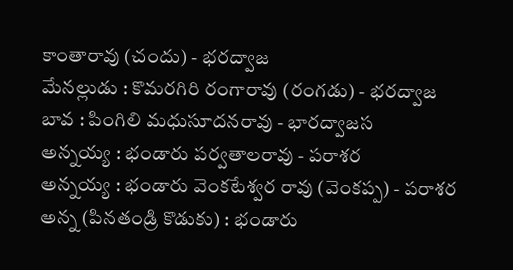కాంతారావు (చందు) - భరద్వాజ
మేనల్లుడు : కొమరగిరి రంగారావు (రంగడు) - భరద్వాజ
బావ : పింగిలి మధుసూదనరావు - భారద్వాజస
అన్నయ్య : భండారు పర్వతాలరావు - పరాశర
అన్నయ్య : భండారు వెంకటేశ్వర రావు (వెంకప్ప) - పరాశర
అన్న (పినతండ్రి కొడుకు) : భండారు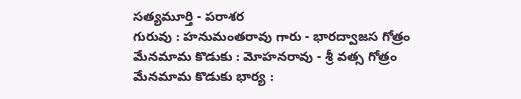సత్యమూర్తి - పరాశర
గురువు : హనుమంతరావు గారు - భారద్వాజస గోత్రం
మేనమామ కొడుకు : మోహనరావు - శ్రీ వత్స గోత్రం
మేనమామ కొడుకు భార్య :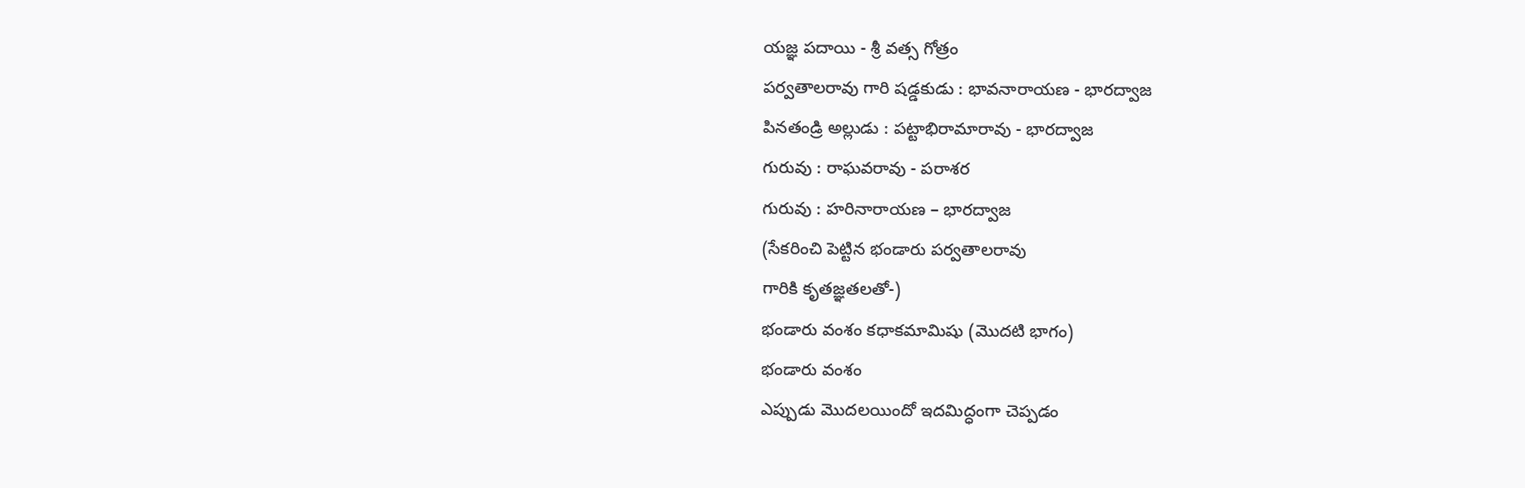యజ్ఞ పదాయి - శ్రీ వత్స గోత్రం
పర్వతాలరావు గారి షడ్డకుడు : భావనారాయణ - భారద్వాజ
పినతండ్రి అల్లుడు : పట్టాభిరామారావు - భారద్వాజ
గురువు : రాఘవరావు - పరాశర
గురువు : హరినారాయణ – భారద్వాజ
(సేకరించి పెట్టిన భండారు పర్వతాలరావు
గారికి కృతజ్ఞతలతో-)
భండారు వంశం కధాకమామిషు (మొదటి భాగం)
భండారు వంశం
ఎప్పుడు మొదలయిందో ఇదమిద్ధంగా చెప్పడం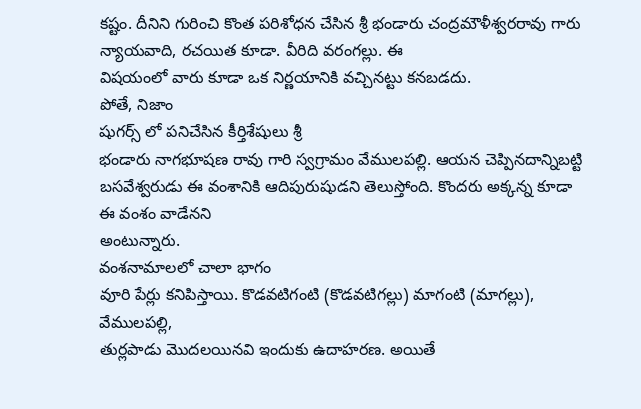కష్టం. దీనిని గురించి కొంత పరిశోధన చేసిన శ్రీ భండారు చంద్రమౌళీశ్వరరావు గారు న్యాయవాది, రచయిత కూడా. వీరిది వరంగల్లు. ఈ
విషయంలో వారు కూడా ఒక నిర్ణయానికి వచ్చినట్టు కనబడదు.
పోతే, నిజాం
షుగర్స్ లో పనిచేసిన కీర్తిశేషులు శ్రీ
భండారు నాగభూషణ రావు గారి స్వగ్రామం వేములపల్లి. ఆయన చెప్పినదాన్నిబట్టి
బసవేశ్వరుడు ఈ వంశానికి ఆదిపురుషుడని తెలుస్తోంది. కొందరు అక్కన్న కూడా ఈ వంశం వాడేనని
అంటున్నారు.
వంశనామాలలో చాలా భాగం
వూరి పేర్లు కనిపిస్తాయి. కొడవటిగంటి (కొడవటిగల్లు) మాగంటి (మాగల్లు), వేములపల్లి,
తుర్లపాడు మొదలయినవి ఇందుకు ఉదాహరణ. అయితే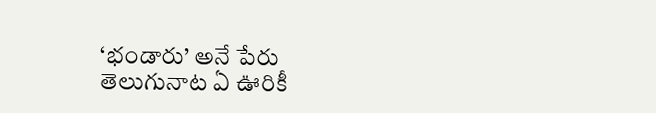‘భండారు’ అనే పేరు తెలుగునాట ఏ ఊరికీ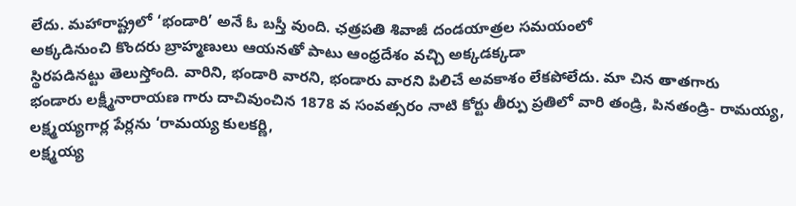లేదు. మహారాష్ట్రలో ‘భండారి’ అనే ఓ బస్తీ వుంది. ఛత్రపతి శివాజీ దండయాత్రల సమయంలో
అక్కడినుంచి కొందరు బ్రాహ్మణులు ఆయనతో పాటు ఆంధ్రదేశం వచ్చి అక్కడక్కడా
స్థిరపడినట్టు తెలుస్తోంది. వారిని, భండారి వారని, భండారు వారని పిలిచే అవకాశం లేకపోలేదు. మా చిన తాతగారు
భండారు లక్ష్మీనారాయణ గారు దాచివుంచిన 1878 వ సంవత్సరం నాటి కోర్టు తీర్పు ప్రతిలో వారి తండ్రి, పినతండ్రి- రామయ్య,
లక్ష్మయ్యగార్ల పేర్లను ‘రామయ్య కులకర్ణి,
లక్ష్మయ్య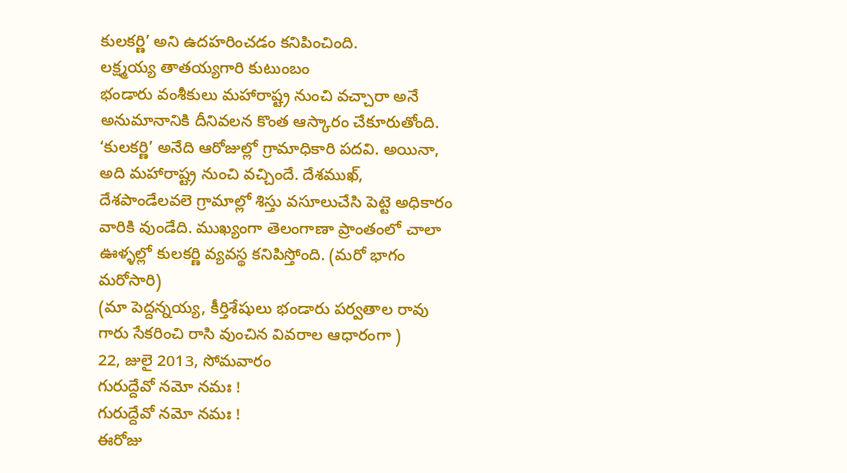కులకర్ణి’ అని ఉదహరించడం కనిపించింది.
లక్ష్మయ్య తాతయ్యగారి కుటుంబం
భండారు వంశీకులు మహారాష్ట్ర నుంచి వచ్చారా అనే అనుమానానికి దీనివలన కొంత ఆస్కారం చేకూరుతోంది. ‘కులకర్ణి’ అనేది ఆరోజుల్లో గ్రామాధికారి పదవి. అయినా, అది మహారాష్ట్ర నుంచి వచ్చిందే. దేశముఖ్, దేశపాండేలవలె గ్రామాల్లో శిస్తు వసూలుచేసి పెట్టె అధికారం వారికి వుండేది. ముఖ్యంగా తెలంగాణా ప్రాంతంలో చాలా ఊళ్ళల్లో కులకర్ణి వ్యవస్థ కనిపిస్తోంది. (మరో భాగం మరోసారి)
(మా పెద్దన్నయ్య, కీర్తిశేషులు భండారు పర్వతాల రావు గారు సేకరించి రాసి వుంచిన వివరాల ఆధారంగా )
22, జులై 2013, సోమవారం
గురుద్దేవో నమో నమః !
గురుద్దేవో నమో నమః !
ఈరోజు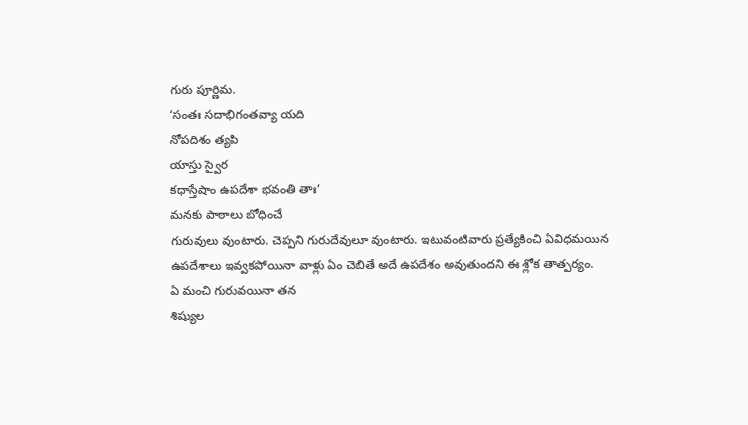గురు పూర్ణిమ.
‘సంతః సదాభిగంతవ్యా యది
నోపదిశం త్యపి
యాస్తు స్వైర
కధాస్తేషాం ఉపదేశా భవంతి తాః’
మనకు పాఠాలు బోధించే
గురువులు వుంటారు. చెప్పని గురుదేవులూ వుంటారు. ఇటువంటివారు ప్రత్యేకించి ఏవిధమయిన
ఉపదేశాలు ఇవ్వకపోయినా వాళ్లు ఏం చెబితే అదే ఉపదేశం అవుతుందని ఈ శ్లోక తాత్పర్యం.
ఏ మంచి గురువయినా తన
శిష్యుల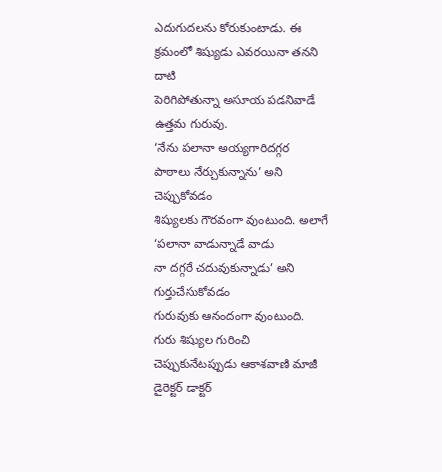ఎదుగుదలను కోరుకుంటాడు. ఈ క్రమంలో శిష్యుడు ఎవరయినా తనని దాటి
పెరిగిపోతున్నా అసూయ పడనివాడే ఉత్తమ గురువు.
‘నేను పలానా అయ్యగారిదగ్గర
పాఠాలు నేర్చుకున్నాను’ అని చెప్పుకోవడం
శిష్యులకు గౌరవంగా వుంటుంది. అలాగే ‘పలానా వాడున్నాడే వాడు
నా దగ్గరే చదువుకున్నాడు’ అని గుర్తుచేసుకోవడం
గురువుకు ఆనందంగా వుంటుంది.
గురు శిష్యుల గురించి
చెప్పుకునేటప్పుడు ఆకాశవాణి మాజీ డైరెక్టర్ డాక్టర్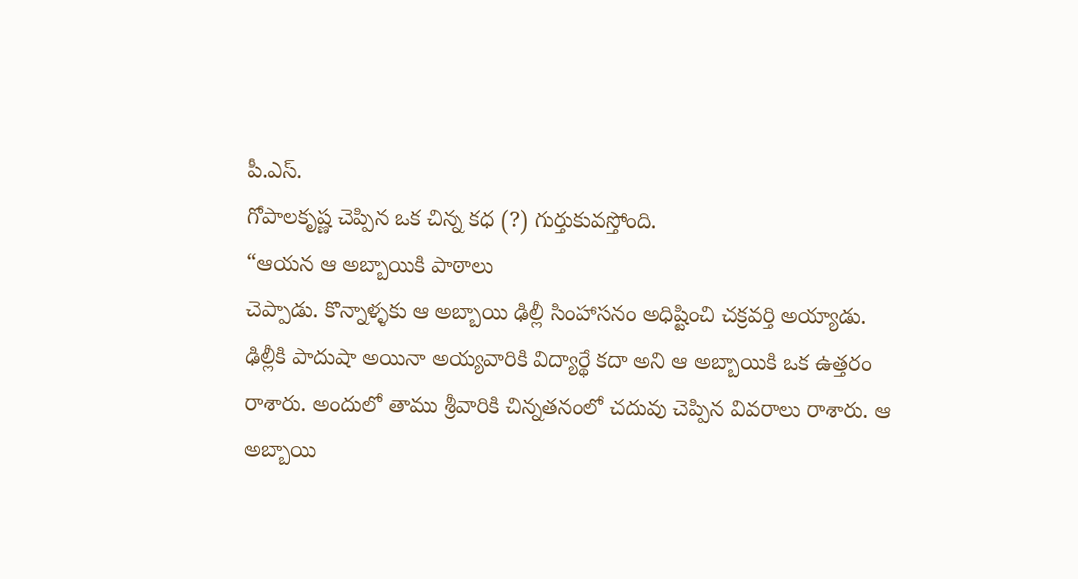పీ.ఎస్.
గోపాలకృష్ణ చెప్పిన ఒక చిన్న కధ (?) గుర్తుకువస్తోంది.
“ఆయన ఆ అబ్బాయికి పాఠాలు
చెప్పాడు. కొన్నాళ్ళకు ఆ అబ్బాయి ఢిల్లీ సింహాసనం అధిష్టించి చక్రవర్తి అయ్యాడు.
ఢిల్లీకి పాదుషా అయినా అయ్యవారికి విద్యార్థే కదా అని ఆ అబ్బాయికి ఒక ఉత్తరం
రాశారు. అందులో తాము శ్రీవారికి చిన్నతనంలో చదువు చెప్పిన వివరాలు రాశారు. ఆ
అబ్బాయి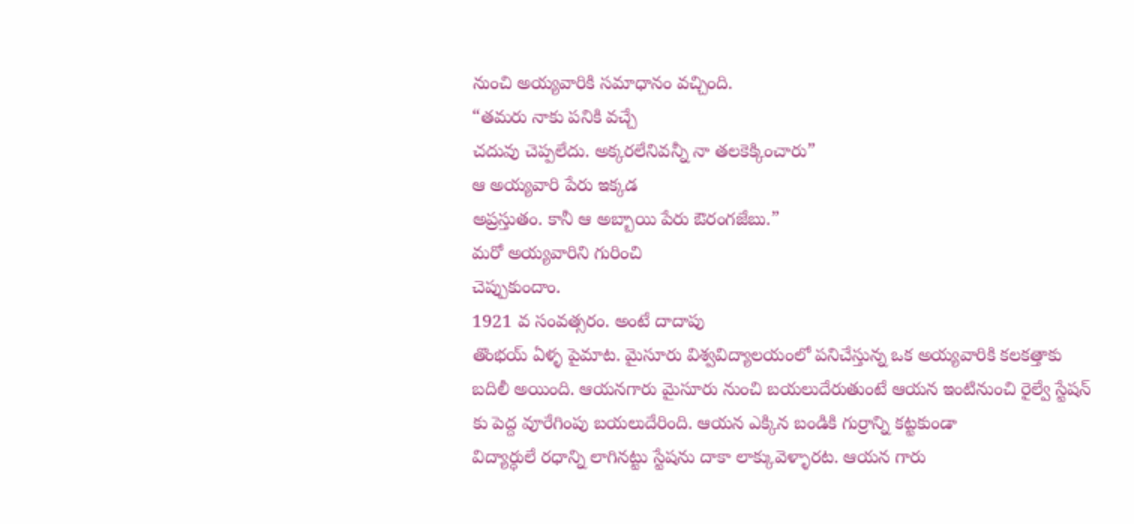నుంచి అయ్యవారికి సమాధానం వచ్చింది.
“తమరు నాకు పనికి వచ్చే
చదువు చెప్పలేదు. అక్కరలేనివన్నీ నా తలకెక్కించారు”
ఆ అయ్యవారి పేరు ఇక్కడ
అప్రస్తుతం. కానీ ఆ అబ్బాయి పేరు ఔరంగజేబు.”
మరో అయ్యవారిని గురించి
చెప్పుకుందాం.
1921 వ సంవత్సరం. అంటే దాదాపు
తొంభయ్ ఏళ్ళ పైమాట. మైసూరు విశ్వవిద్యాలయంలో పనిచేస్తున్న ఒక అయ్యవారికి కలకత్తాకు
బదిలీ అయింది. ఆయనగారు మైసూరు నుంచి బయలుదేరుతుంటే ఆయన ఇంటినుంచి రైల్వే స్టేషన్
కు పెద్ద వూరేగింపు బయలుదేరింది. ఆయన ఎక్కిన బండికి గుర్రాన్ని కట్టకుండా
విద్యార్ధులే రధాన్ని లాగినట్టు స్టేషను దాకా లాక్కువెళ్ళారట. ఆయన గారు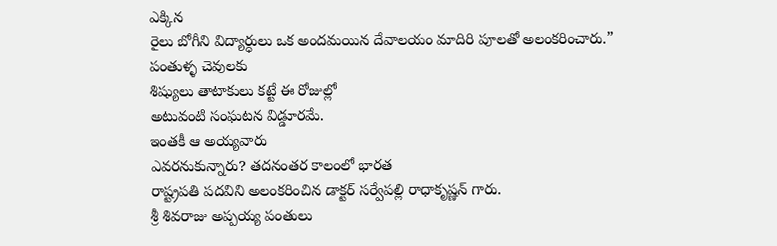ఎక్కిన
రైలు బోగీని విద్యార్ధులు ఒక అందమయిన దేవాలయం మాదిరి పూలతో అలంకరించారు.”
పంతుళ్ళ చెవులకు
శిష్యులు తాటాకులు కట్టే ఈ రోజుల్లో
అటువంటి సంఘటన విడ్డూరమే.
ఇంతకీ ఆ అయ్యవారు
ఎవరనుకున్నారు? తదనంతర కాలంలో భారత
రాష్ట్రపతి పదవిని అలంకరించిన డాక్టర్ సర్వేపల్లి రాధాకృష్ణన్ గారు.
శ్రీ శివరాజు అప్పయ్య పంతులు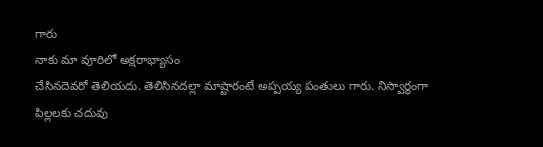గారు
నాకు మా వూరిలో అక్షరాభ్యాసం
చేసినదెవరో తెలియదు. తెలిసినదల్లా మాష్టారంటే అప్పయ్య పంతులు గారు. నిస్వార్ధంగా
పిల్లలకు చదువు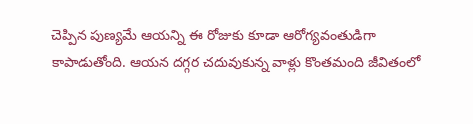చెప్పిన పుణ్యమే ఆయన్ని ఈ రోజుకు కూడా ఆరోగ్యవంతుడిగా
కాపాడుతోంది. ఆయన దగ్గర చదువుకున్న వాళ్లు కొంతమంది జీవితంలో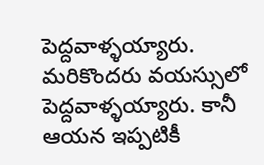పెద్దవాళ్ళయ్యారు.
మరికొందరు వయస్సులో పెద్దవాళ్ళయ్యారు. కానీ ఆయన ఇప్పటికీ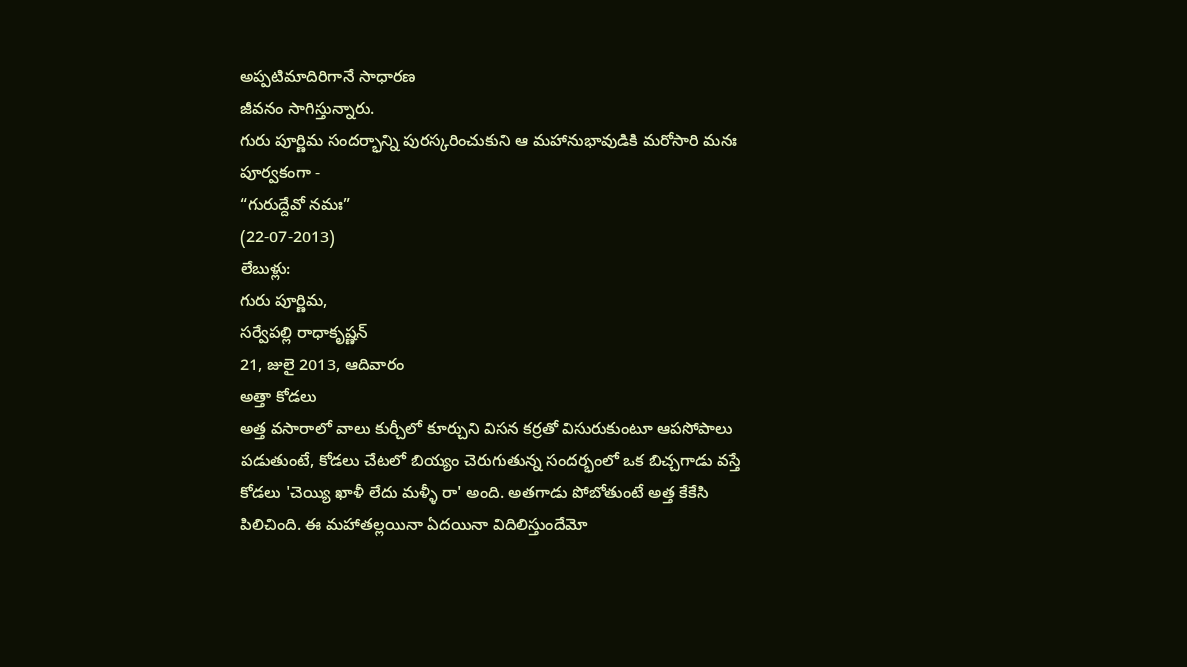అప్పటిమాదిరిగానే సాధారణ
జీవనం సాగిస్తున్నారు.
గురు పూర్ణిమ సందర్భాన్ని పురస్కరించుకుని ఆ మహానుభావుడికి మరోసారి మనః
పూర్వకంగా -
“గురుద్దేవో నమః”
(22-07-2013)
లేబుళ్లు:
గురు పూర్ణిమ,
సర్వేపల్లి రాధాకృష్ణన్
21, జులై 2013, ఆదివారం
అత్తా కోడలు
అత్త వసారాలో వాలు కుర్చీలో కూర్చుని విసన కర్రతో విసురుకుంటూ ఆపసోపాలు పడుతుంటే, కోడలు చేటలో బియ్యం చెరుగుతున్న సందర్భంలో ఒక బిచ్చగాడు వస్తే కోడలు 'చెయ్యి ఖాళీ లేదు మళ్ళీ రా' అంది. అతగాడు పోబోతుంటే అత్త కేకేసి పిలిచింది. ఈ మహాతల్లయినా ఏదయినా విదిలిస్తుందేమో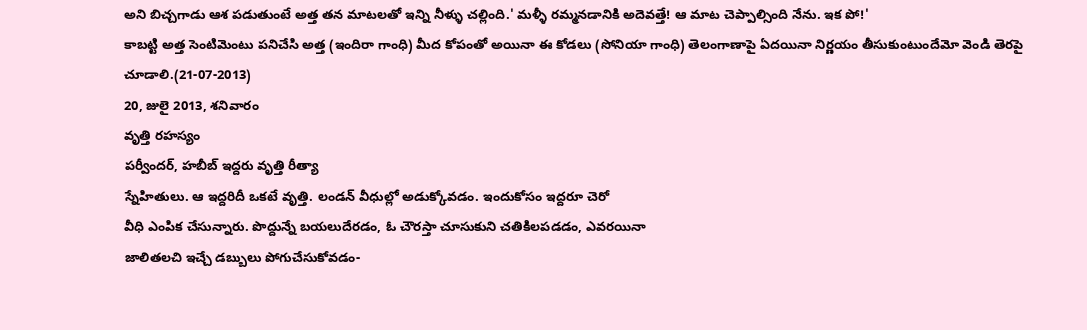అని బిచ్చగాడు ఆశ పడుతుంటే అత్త తన మాటలతో ఇన్ని నీళ్ళు చల్లింది.' మళ్ళీ రమ్మనడానికి అదెవత్తే! ఆ మాట చెప్పాల్సింది నేను. ఇక పో!'
కాబట్టి అత్త సెంటిమెంటు పనిచేసి అత్త (ఇందిరా గాంధి) మీద కోపంతో అయినా ఈ కోడలు (సోనియా గాంధి) తెలంగాణాపై ఏదయినా నిర్ణయం తీసుకుంటుందేమో వెండి తెరపై చూడాలి.(21-07-2013)
20, జులై 2013, శనివారం
వృత్తి రహస్యం
పర్వీందర్, హబీబ్ ఇద్దరు వృత్తి రీత్యా
స్నేహితులు. ఆ ఇద్దరిదీ ఒకటే వృత్తి. లండన్ వీధుల్లో అడుక్కోవడం. ఇందుకోసం ఇద్దరూ చెరో
వీధి ఎంపిక చేసున్నారు. పొద్దున్నే బయలుదేరడం, ఓ చౌరస్తా చూసుకుని చతికిలపడడం, ఎవరయినా
జాలితలచి ఇచ్చే డబ్బులు పోగుచేసుకోవడం-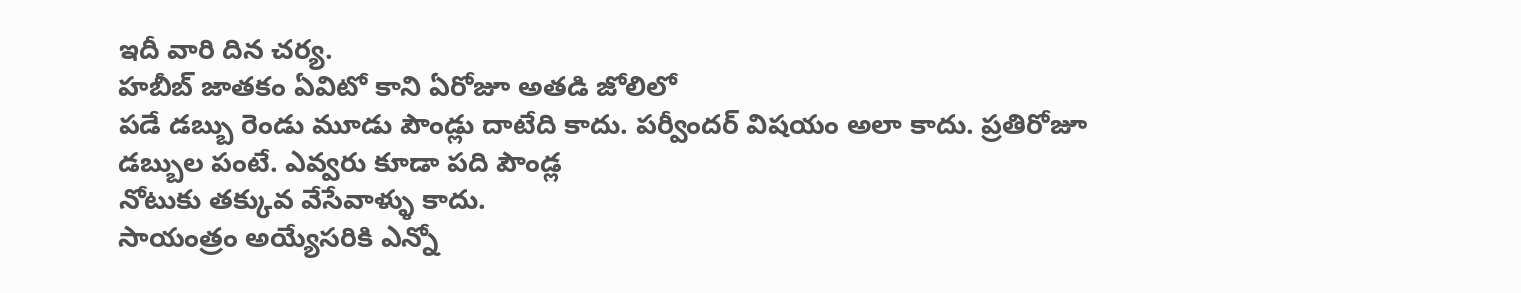ఇదీ వారి దిన చర్య.
హబీబ్ జాతకం ఏవిటో కాని ఏరోజూ అతడి జోలిలో
పడే డబ్బు రెండు మూడు పౌండ్లు దాటేది కాదు. పర్వీందర్ విషయం అలా కాదు. ప్రతిరోజూ
డబ్బుల పంటే. ఎవ్వరు కూడా పది పౌండ్ల
నోటుకు తక్కువ వేసేవాళ్ళు కాదు.
సాయంత్రం అయ్యేసరికి ఎన్నో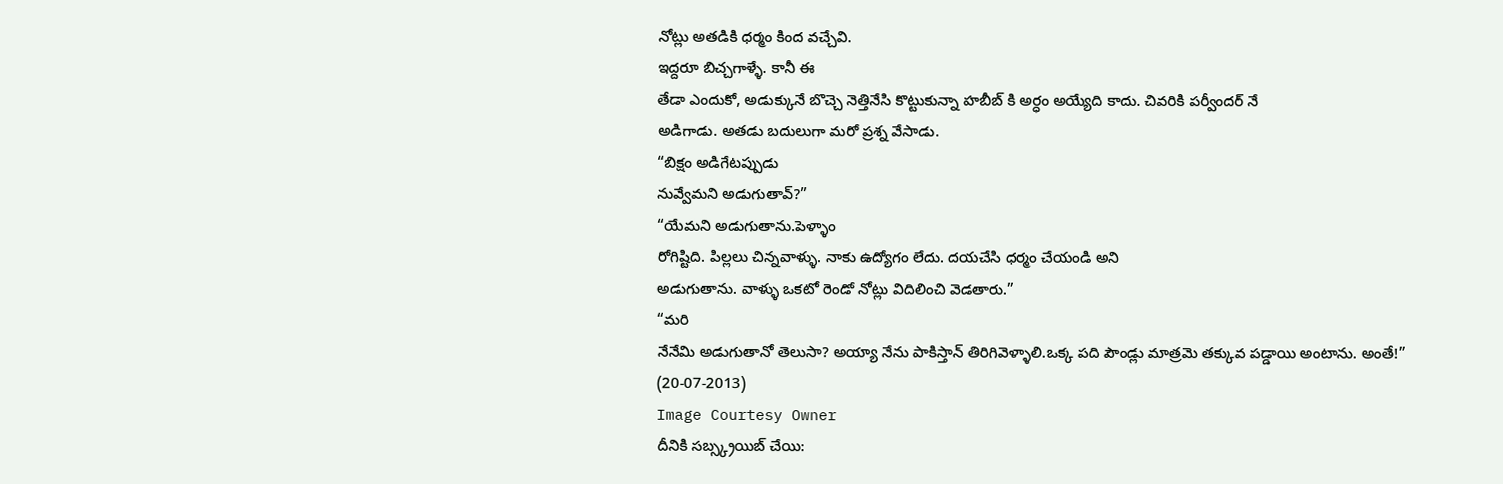నోట్లు అతడికి ధర్మం కింద వచ్చేవి.
ఇద్దరూ బిచ్చగాళ్ళే. కానీ ఈ
తేడా ఎందుకో, అడుక్కునే బొచ్చె నెత్తినేసి కొట్టుకున్నా హబీబ్ కి అర్ధం అయ్యేది కాదు. చివరికి పర్వీందర్ నే
అడిగాడు. అతడు బదులుగా మరో ప్రశ్న వేసాడు.
“బిక్షం అడిగేటప్పుడు
నువ్వేమని అడుగుతావ్?”
“యేమని అడుగుతాను.పెళ్ళాం
రోగిష్టిది. పిల్లలు చిన్నవాళ్ళు. నాకు ఉద్యోగం లేదు. దయచేసి ధర్మం చేయండి అని
అడుగుతాను. వాళ్ళు ఒకటో రెండో నోట్లు విదిలించి వెడతారు.”
“మరి
నేనేమి అడుగుతానో తెలుసా? అయ్యా నేను పాకిస్తాన్ తిరిగివెళ్ళాలి.ఒక్క పది పౌండ్లు మాత్రమె తక్కువ పడ్డాయి అంటాను. అంతే!”
(20-07-2013)
Image Courtesy Owner
దీనికి సబ్స్క్రయిబ్ చేయి: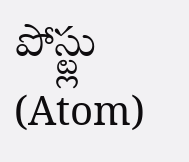పోస్ట్లు (Atom)